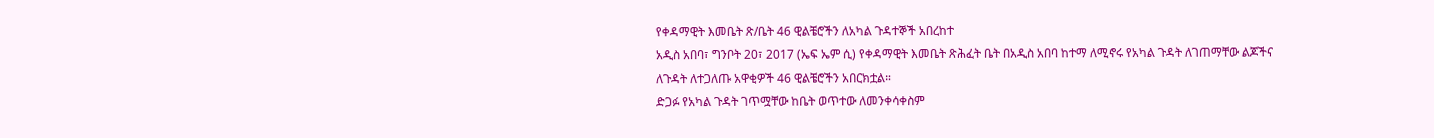የቀዳማዊት እመቤት ጽ/ቤት 46 ዊልቼሮችን ለአካል ጉዳተኞች አበረከተ
አዲስ አበባ፣ ግንቦት 20፣ 2017 (ኤፍ ኤም ሲ) የቀዳማዊት እመቤት ጽሕፈት ቤት በአዲስ አበባ ከተማ ለሚኖሩ የአካል ጉዳት ለገጠማቸው ልጆችና ለጉዳት ለተጋለጡ አዋቂዎች 46 ዊልቼሮችን አበርክቷል።
ድጋፉ የአካል ጉዳት ገጥሟቸው ከቤት ወጥተው ለመንቀሳቀስም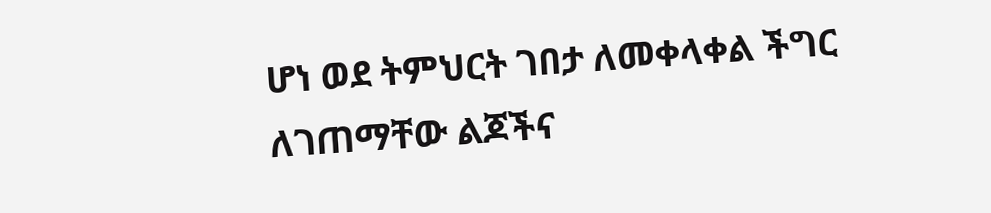ሆነ ወደ ትምህርት ገበታ ለመቀላቀል ችግር ለገጠማቸው ልጆችና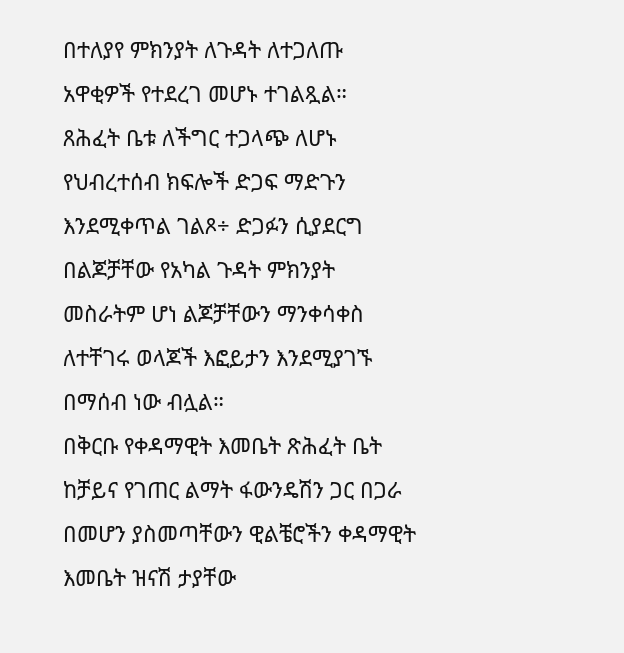በተለያየ ምክንያት ለጉዳት ለተጋለጡ አዋቂዎች የተደረገ መሆኑ ተገልጿል።
ጸሕፈት ቤቱ ለችግር ተጋላጭ ለሆኑ የህብረተሰብ ክፍሎች ድጋፍ ማድጉን እንደሚቀጥል ገልጾ÷ ድጋፉን ሲያደርግ በልጆቻቸው የአካል ጉዳት ምክንያት መስራትም ሆነ ልጆቻቸውን ማንቀሳቀስ ለተቸገሩ ወላጆች እፎይታን እንደሚያገኙ በማሰብ ነው ብሏል።
በቅርቡ የቀዳማዊት እመቤት ጽሕፈት ቤት ከቻይና የገጠር ልማት ፋውንዴሽን ጋር በጋራ በመሆን ያስመጣቸውን ዊልቼሮችን ቀዳማዊት እመቤት ዝናሽ ታያቸው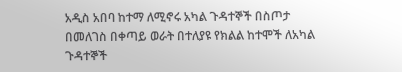አዲስ አበባ ከተማ ለሚኖሩ አካል ጉዳተኞች በስጦታ በመለገስ በቀጣይ ወራት በተለያዩ የክልል ከተሞች ለአካል ጉዳተኞች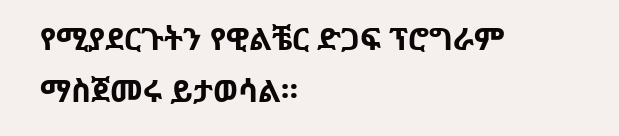የሚያደርጉትን የዊልቼር ድጋፍ ፕሮግራም ማስጀመሩ ይታወሳል።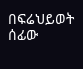በፍሬህይወት ሰፊው